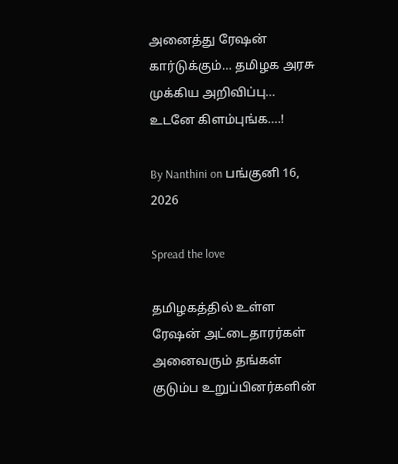அனைத்து ரேஷன் கார்டுக்கும்… தமிழக அரசு முக்கிய அறிவிப்பு… உடனே கிளம்புங்க….!

By Nanthini on பங்குனி 16, 2026

Spread the love

தமிழகத்தில் உள்ள ரேஷன் அட்டைதாரர்கள் அனைவரும் தங்கள் குடும்ப உறுப்பினர்களின்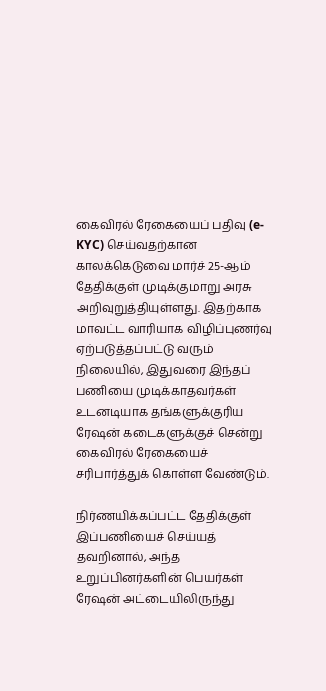கைவிரல் ரேகையைப் பதிவு (e-KYC) செய்வதற்கான காலக்கெடுவை மார்ச் 25-ஆம் தேதிக்குள் முடிக்குமாறு அரசு அறிவுறுத்தியுள்ளது. இதற்காக மாவட்ட வாரியாக விழிப்புணர்வு ஏற்படுத்தப்பட்டு வரும் நிலையில், இதுவரை இந்தப் பணியை முடிக்காதவர்கள் உடனடியாக தங்களுக்குரிய ரேஷன் கடைகளுக்குச் சென்று கைவிரல் ரேகையைச் சரிபார்த்துக் கொள்ள வேண்டும்.

நிர்ணயிக்கப்பட்ட தேதிக்குள் இப்பணியைச் செய்யத் தவறினால், அந்த உறுப்பினர்களின் பெயர்கள் ரேஷன் அட்டையிலிருந்து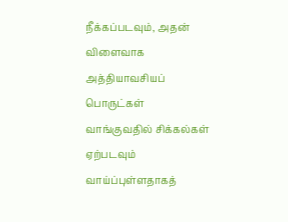நீக்கப்படவும், அதன் விளைவாக அத்தியாவசியப் பொருட்கள் வாங்குவதில் சிக்கல்கள் ஏற்படவும் வாய்ப்புள்ளதாகத்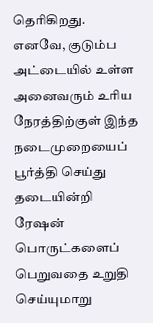தெரிகிறது. எனவே, குடும்ப அட்டையில் உள்ள அனைவரும் உரிய நேரத்திற்குள் இந்த நடைமுறையைப் பூர்த்தி செய்து தடையின்றி ரேஷன் பொருட்களைப் பெறுவதை உறுதி செய்யுமாறு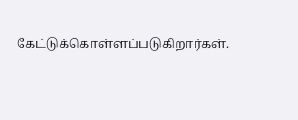கேட்டுக்கொள்ளப்படுகிறார்கள்.